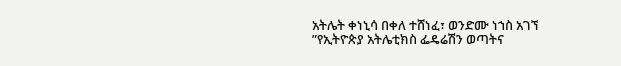አትሌት ቀነኒሳ በቀለ ተሸነፈ፣ ወንድሙ ነኀስ አገኘ
”የኢትዮጵያ አትሌቲክስ ፌዴሬሽን ወጣትና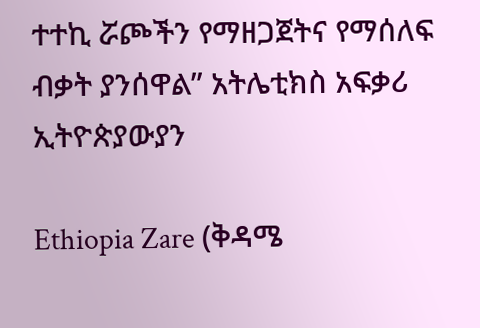ተተኪ ሯጮችን የማዘጋጀትና የማሰለፍ ብቃት ያንሰዋል” አትሌቲክስ አፍቃሪ ኢትዮጵያውያን

Ethiopia Zare (ቅዳሜ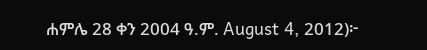ሐምሌ 28 ቀን 2004 ዓ.ም. August 4, 2012)፦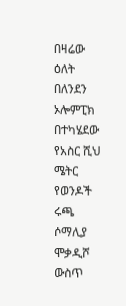በዛሬው ዕለት በለንደን ኦሎምፒክ በተካሄደው የአስር ሺህ ሜትር የወንዶች ሩጫ ሶማሊያ ሞቃዲሾ ውስጥ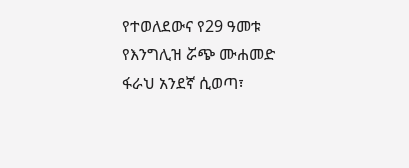የተወለደውና የ29 ዓመቱ የእንግሊዝ ሯጭ ሙሐመድ ፋራህ አንደኛ ሲወጣ፣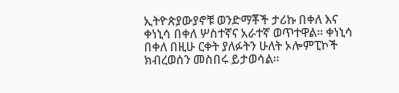ኢትዮጵያውያኖቹ ወንድማቾች ታሪኩ በቀለ እና ቀነኒሳ በቀለ ሦስተኛና አራተኛ ወጥተዋል። ቀነኒሳ በቀለ በዚሁ ርቀት ያለፉትን ሁለት ኦሎምፒኮች ክብረወሰን መስበሩ ይታወሳል።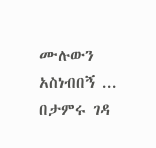ሙሉውን አስነብበኝ ...
በታምሩ ገዳ